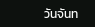วันจันท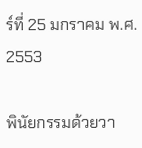ร์ที่ 25 มกราคม พ.ศ. 2553

พินัยกรรมด้วยวา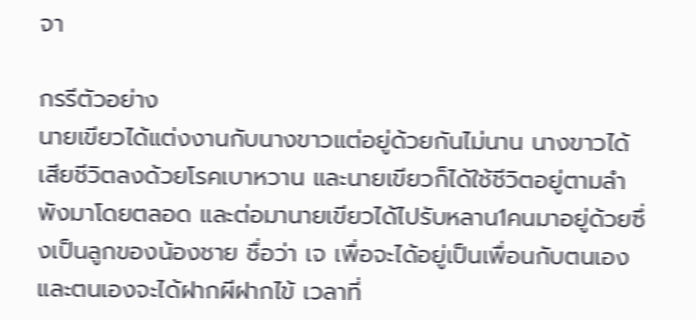จา

กรรีตัวอย่าง
นายเขียวได้แต่งงานกับนางขาวแต่อยู่ด้วยกันไม่นาน นางขาวได้เสียชีวิตลงด้วยโรคเบาหวาน และนายเขียวก็ได้ใช้ชีวิตอยู่ตามลำพังมาโดยตลอด และต่อมานายเขียวได้ไปรับหลาน1คนมาอยู่ด้วยซึ่งเป็นลูกของน้องชาย ชื่อว่า เจ เพื่อจะได้อยู่เป็นเพื่อนกับตนเองและตนเองจะได้ฝากผีฝากไข้ เวลาที่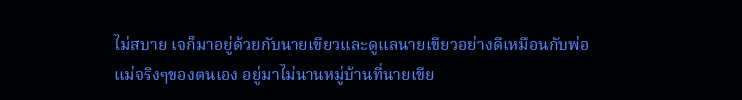ไม่สบาย เจก็มาอยู่ด้วยกับนายเขียวและดูแลนายเขียวอย่างดีเหมือนกับพ่อแม่จริงๆของตนเอง อยู่มาไม่นานหมู่บ้านที่นายเขีย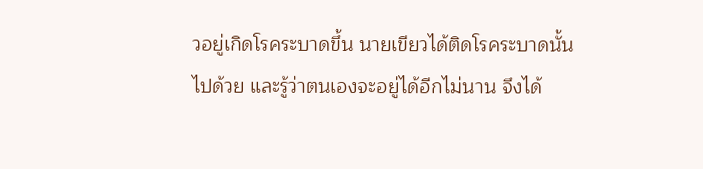วอยู่เกิดโรคระบาดขึ้น นายเขียวได้ติดโรคระบาดนั้นไปด้วย และรู้ว่าตนเองจะอยู่ได้อีกไม่นาน จึงได้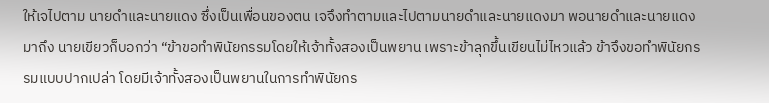ให้เจไปตาม นายดำและนายแดง ซึ่งเป็นเพื่อนของตน เจจึงทำตามและไปตามนายดำและนายแดงมา พอนายดำและนายแดงมาถึง นายเขียวก็บอกว่า “ข้าขอทำพินัยกรรมโดยให้เจ้าทั้งสองเป็นพยาน เพราะข้าลุกขึ้นเขียนไม่ไหวแล้ว ข้าจึงขอทำพินัยกรรมแบบปากเปล่า โดยมีเจ้าทั้งสองเป็นพยานในการทำพินัยกร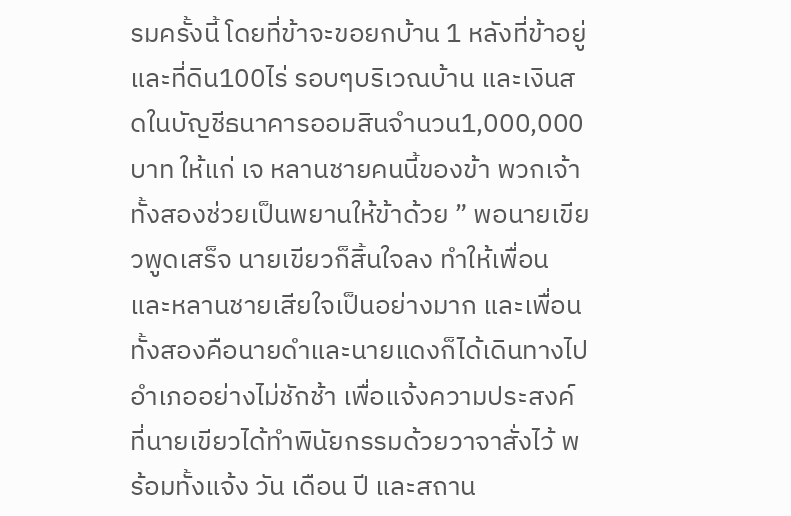รมครั้งนี้ โดยที่ข้าจะขอยกบ้าน 1 หลังที่ข้าอยู่และที่ดิน100ไร่ รอบๆบริเวณบ้าน และเงินสดในบัญชีธนาคารออมสินจำนวน1,000,000 บาท ให้แก่ เจ หลานชายคนนี้ของข้า พวกเจ้าทั้งสองช่วยเป็นพยานให้ข้าด้วย ” พอนายเขียวพูดเสร็จ นายเขียวก็สิ้นใจลง ทำให้เพื่อนและหลานชายเสียใจเป็นอย่างมาก และเพื่อนทั้งสองคือนายดำและนายแดงก็ได้เดินทางไปอำเภออย่างไม่ชักช้า เพื่อแจ้งความประสงค์ที่นายเขียวได้ทำพินัยกรรมด้วยวาจาสั่งไว้ พร้อมทั้งแจ้ง วัน เดือน ปี และสถาน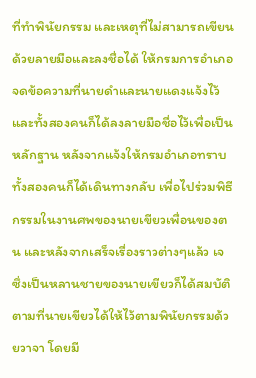ที่ทำพินัยกรรม และเหตุที่ไม่สามารถเขียนด้วยลายมือและลงชื่อได้ ให้กรมการอำเภอจดข้อความที่นายดำและนายแดงแจ้งไว้ และทั้งสองคนก็ได้ลงลายมือชื่อไว้เพื่อเป็นหลักฐาน หลังจากแจ้งให้กรมอำเภอทราบ ทั้งสองคนก็ได้เดินทางกลับ เพื่อไปร่วมพิธีกรรมในงานศพของนายเขียวเพื่อนของตน และหลังจากเสร็จเรื่องราวต่างๆแล้ว เจ ซึ่งเป็นหลานชายของนายเขียวก็ได้สมบัติตามที่นายเขียวได้ให้ไว้ตามพินัยกรรมด้วยวาจา โดยมี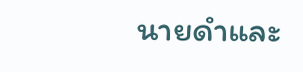นายดำและ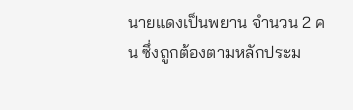นายแดงเป็นพยาน จำนวน 2 คน ซึ่งถูกต้องตามหลักประม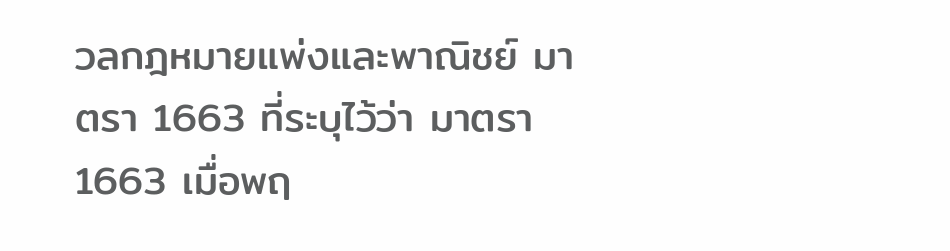วลกฎหมายแพ่งและพาณิชย์ มาตรา 1663 ที่ระบุไว้ว่า มาตรา 1663 เมื่อพฤ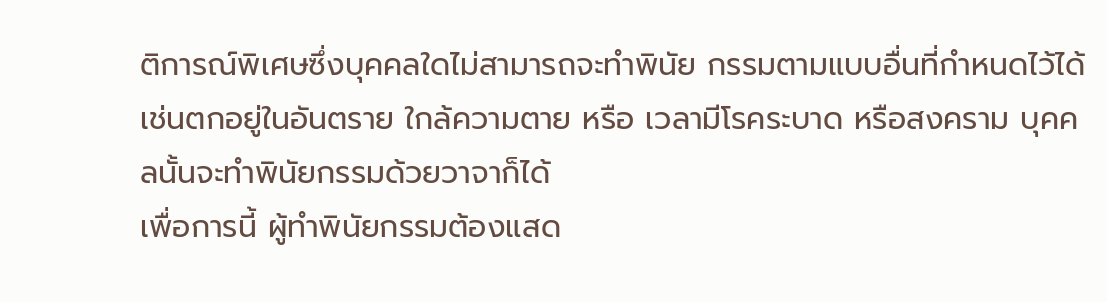ติการณ์พิเศษซึ่งบุคคลใดไม่สามารถจะทำพินัย กรรมตามแบบอื่นที่กำหนดไว้ได้ เช่นตกอยู่ในอันตราย ใกล้ความตาย หรือ เวลามีโรคระบาด หรือสงคราม บุคคลนั้นจะทำพินัยกรรมด้วยวาจาก็ได้
เพื่อการนี้ ผู้ทำพินัยกรรมต้องแสด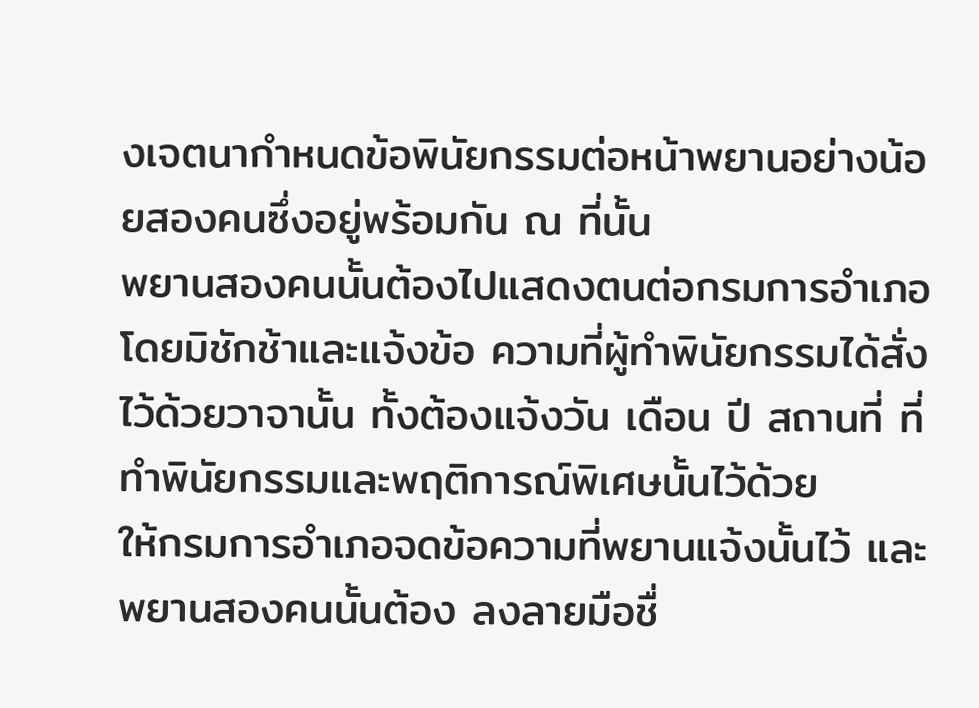งเจตนากำหนดข้อพินัยกรรมต่อหน้าพยานอย่างน้อยสองคนซึ่งอยู่พร้อมกัน ณ ที่นั้น
พยานสองคนนั้นต้องไปแสดงตนต่อกรมการอำเภอโดยมิชักช้าและแจ้งข้อ ความที่ผู้ทำพินัยกรรมได้สั่งไว้ด้วยวาจานั้น ทั้งต้องแจ้งวัน เดือน ปี สถานที่ ที่ทำพินัยกรรมและพฤติการณ์พิเศษนั้นไว้ด้วย
ให้กรมการอำเภอจดข้อความที่พยานแจ้งนั้นไว้ และพยานสองคนนั้นต้อง ลงลายมือชื่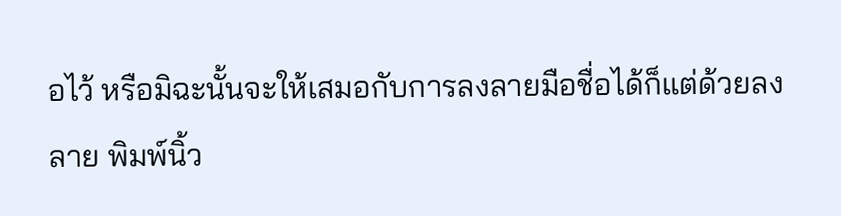อไว้ หรือมิฉะนั้นจะให้เสมอกับการลงลายมือชื่อได้ก็แต่ด้วยลงลาย พิมพ์นิ้ว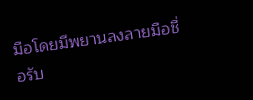มือโดยมีพยานลงลายมือชื่อรับ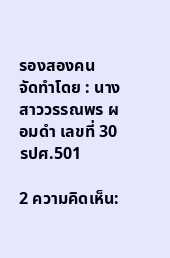รองสองคน
จัดทำโดย : นางสาววรรณพร ผอมดำ เลขที่ 30 รปศ.501

2 ความคิดเห็น: